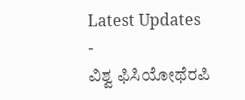Latest Updates
-
ವಿಶ್ವ ಫಿಸಿಯೋಥೆರಪಿ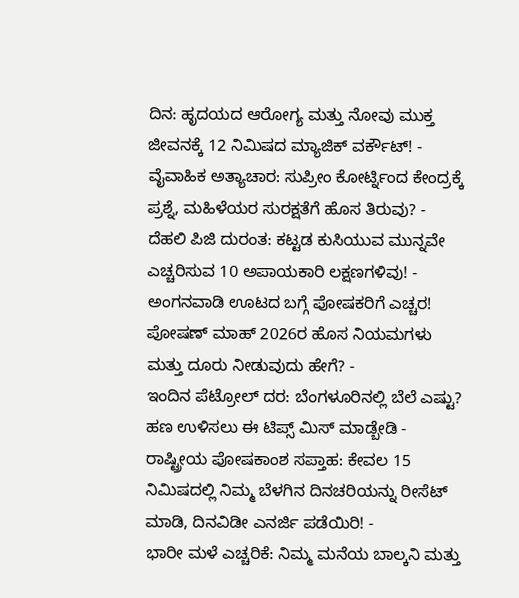ದಿನ: ಹೃದಯದ ಆರೋಗ್ಯ ಮತ್ತು ನೋವು ಮುಕ್ತ ಜೀವನಕ್ಕೆ 12 ನಿಮಿಷದ ಮ್ಯಾಜಿಕ್ ವರ್ಕೌಟ್! -
ವೈವಾಹಿಕ ಅತ್ಯಾಚಾರ: ಸುಪ್ರೀಂ ಕೋರ್ಟ್ನಿಂದ ಕೇಂದ್ರಕ್ಕೆ ಪ್ರಶ್ನೆ, ಮಹಿಳೆಯರ ಸುರಕ್ಷತೆಗೆ ಹೊಸ ತಿರುವು? -
ದೆಹಲಿ ಪಿಜಿ ದುರಂತ: ಕಟ್ಟಡ ಕುಸಿಯುವ ಮುನ್ನವೇ ಎಚ್ಚರಿಸುವ 10 ಅಪಾಯಕಾರಿ ಲಕ್ಷಣಗಳಿವು! -
ಅಂಗನವಾಡಿ ಊಟದ ಬಗ್ಗೆ ಪೋಷಕರಿಗೆ ಎಚ್ಚರ! ಪೋಷಣ್ ಮಾಹ್ 2026ರ ಹೊಸ ನಿಯಮಗಳು ಮತ್ತು ದೂರು ನೀಡುವುದು ಹೇಗೆ? -
ಇಂದಿನ ಪೆಟ್ರೋಲ್ ದರ: ಬೆಂಗಳೂರಿನಲ್ಲಿ ಬೆಲೆ ಎಷ್ಟು? ಹಣ ಉಳಿಸಲು ಈ ಟಿಪ್ಸ್ ಮಿಸ್ ಮಾಡ್ಬೇಡಿ -
ರಾಷ್ಟ್ರೀಯ ಪೋಷಕಾಂಶ ಸಪ್ತಾಹ: ಕೇವಲ 15 ನಿಮಿಷದಲ್ಲಿ ನಿಮ್ಮ ಬೆಳಗಿನ ದಿನಚರಿಯನ್ನು ರೀಸೆಟ್ ಮಾಡಿ, ದಿನವಿಡೀ ಎನರ್ಜಿ ಪಡೆಯಿರಿ! -
ಭಾರೀ ಮಳೆ ಎಚ್ಚರಿಕೆ: ನಿಮ್ಮ ಮನೆಯ ಬಾಲ್ಕನಿ ಮತ್ತು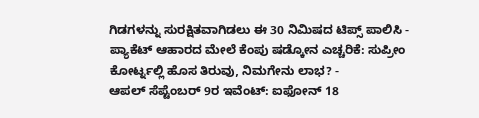ಗಿಡಗಳನ್ನು ಸುರಕ್ಷಿತವಾಗಿಡಲು ಈ 30 ನಿಮಿಷದ ಟಿಪ್ಸ್ ಪಾಲಿಸಿ -
ಪ್ಯಾಕೆಟ್ ಆಹಾರದ ಮೇಲೆ ಕೆಂಪು ಷಡ್ಕೋನ ಎಚ್ಚರಿಕೆ: ಸುಪ್ರೀಂ ಕೋರ್ಟ್ನಲ್ಲಿ ಹೊಸ ತಿರುವು, ನಿಮಗೇನು ಲಾಭ? -
ಆಪಲ್ ಸೆಪ್ಟೆಂಬರ್ 9ರ ಇವೆಂಟ್: ಐಫೋನ್ 18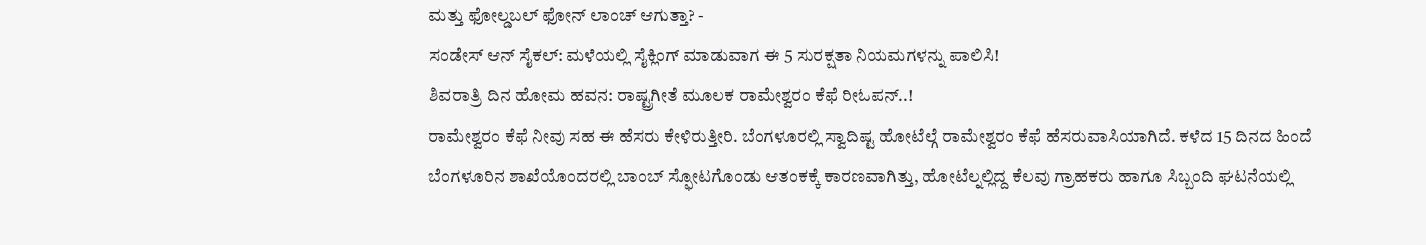ಮತ್ತು ಫೋಲ್ಡಬಲ್ ಫೋನ್ ಲಾಂಚ್ ಆಗುತ್ತಾ? -
ಸಂಡೇಸ್ ಆನ್ ಸೈಕಲ್: ಮಳೆಯಲ್ಲಿ ಸೈಕ್ಲಿಂಗ್ ಮಾಡುವಾಗ ಈ 5 ಸುರಕ್ಷತಾ ನಿಯಮಗಳನ್ನು ಪಾಲಿಸಿ!
ಶಿವರಾತ್ರಿ ದಿನ ಹೋಮ ಹವನ: ರಾಷ್ಟ್ರಗೀತೆ ಮೂಲಕ ರಾಮೇಶ್ವರಂ ಕೆಫೆ ರೀಓಪನ್..!
ರಾಮೇಶ್ವರಂ ಕೆಫೆ ನೀವು ಸಹ ಈ ಹೆಸರು ಕೇಳಿರುತ್ತೀರಿ. ಬೆಂಗಳೂರಲ್ಲಿ ಸ್ವಾದಿಷ್ಟ ಹೋಟೆಲ್ಗೆ ರಾಮೇಶ್ವರಂ ಕೆಫೆ ಹೆಸರುವಾಸಿಯಾಗಿದೆ. ಕಳೆದ 15 ದಿನದ ಹಿಂದೆ ಬೆಂಗಳೂರಿನ ಶಾಖೆಯೊಂದರಲ್ಲಿ ಬಾಂಬ್ ಸ್ಫೋಟಗೊಂಡು ಆತಂಕಕ್ಕೆ ಕಾರಣವಾಗಿತ್ತು, ಹೋಟೆಲ್ನಲ್ಲಿದ್ದ ಕೆಲವು ಗ್ರಾಹಕರು ಹಾಗೂ ಸಿಬ್ಬಂದಿ ಘಟನೆಯಲ್ಲಿ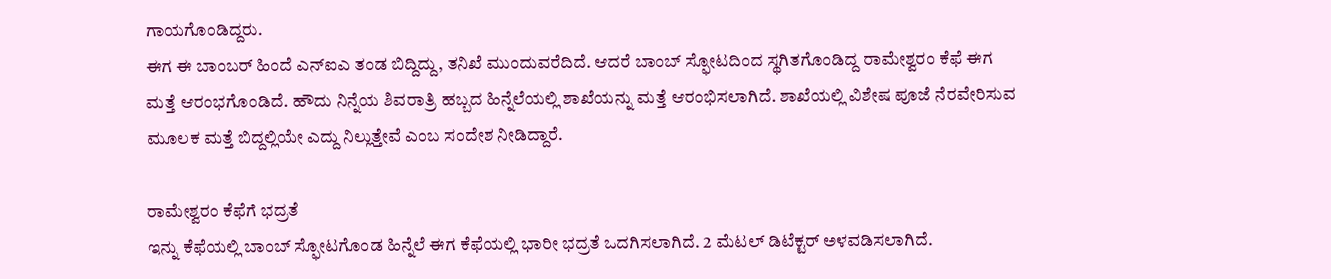ಗಾಯಗೊಂಡಿದ್ದರು.
ಈಗ ಈ ಬಾಂಬರ್ ಹಿಂದೆ ಎನ್ಐಎ ತಂಡ ಬಿದ್ದಿದ್ದು, ತನಿಖೆ ಮುಂದುವರೆದಿದೆ. ಆದರೆ ಬಾಂಬ್ ಸ್ಫೋಟದಿಂದ ಸ್ಥಗಿತಗೊಂಡಿದ್ದ ರಾಮೇಶ್ವರಂ ಕೆಫೆ ಈಗ ಮತ್ತೆ ಆರಂಭಗೊಂಡಿದೆ. ಹೌದು ನಿನ್ನೆಯ ಶಿವರಾತ್ರಿ ಹಬ್ಬದ ಹಿನ್ನೆಲೆಯಲ್ಲಿ ಶಾಖೆಯನ್ನು ಮತ್ತೆ ಆರಂಭಿಸಲಾಗಿದೆ. ಶಾಖೆಯಲ್ಲಿ ವಿಶೇಷ ಪೂಜೆ ನೆರವೇರಿಸುವ ಮೂಲಕ ಮತ್ತೆ ಬಿದ್ದಲ್ಲಿಯೇ ಎದ್ದು ನಿಲ್ಲುತ್ತೇವೆ ಎಂಬ ಸಂದೇಶ ನೀಡಿದ್ದಾರೆ.

ರಾಮೇಶ್ವರಂ ಕೆಫೆಗೆ ಭದ್ರತೆ
ಇನ್ನು ಕೆಫೆಯಲ್ಲಿ ಬಾಂಬ್ ಸ್ಫೋಟಗೊಂಡ ಹಿನ್ನೆಲೆ ಈಗ ಕೆಫೆಯಲ್ಲಿ ಭಾರೀ ಭದ್ರತೆ ಒದಗಿಸಲಾಗಿದೆ. 2 ಮೆಟಲ್ ಡಿಟೆಕ್ಟರ್ ಅಳವಡಿಸಲಾಗಿದೆ.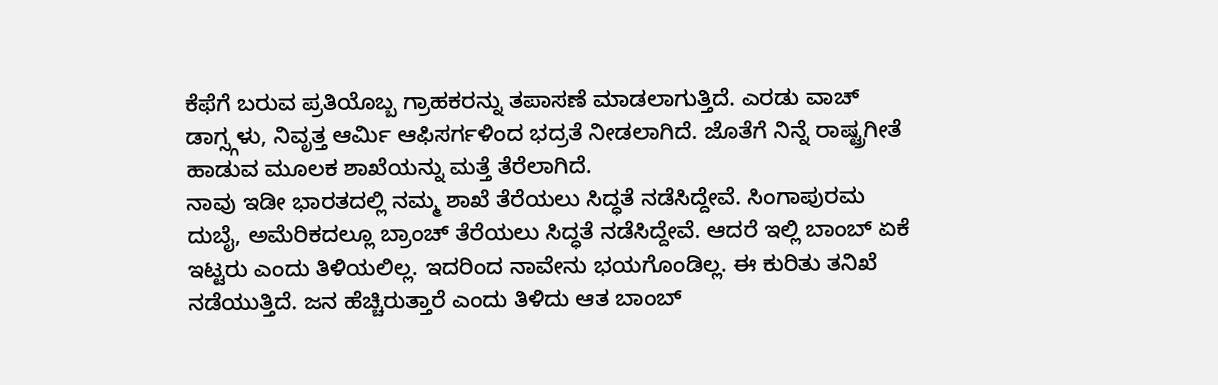ಕೆಫೆಗೆ ಬರುವ ಪ್ರತಿಯೊಬ್ಬ ಗ್ರಾಹಕರನ್ನು ತಪಾಸಣೆ ಮಾಡಲಾಗುತ್ತಿದೆ. ಎರಡು ವಾಚ್ ಡಾಗ್ಸ್ಗಳು, ನಿವೃತ್ತ ಆರ್ಮಿ ಆಫಿಸರ್ಗಳಿಂದ ಭದ್ರತೆ ನೀಡಲಾಗಿದೆ. ಜೊತೆಗೆ ನಿನ್ನೆ ರಾಷ್ಟ್ರಗೀತೆ ಹಾಡುವ ಮೂಲಕ ಶಾಖೆಯನ್ನು ಮತ್ತೆ ತೆರೆಲಾಗಿದೆ.
ನಾವು ಇಡೀ ಭಾರತದಲ್ಲಿ ನಮ್ಮ ಶಾಖೆ ತೆರೆಯಲು ಸಿದ್ಧತೆ ನಡೆಸಿದ್ದೇವೆ. ಸಿಂಗಾಪುರಮ ದುಬೈ, ಅಮೆರಿಕದಲ್ಲೂ ಬ್ರಾಂಚ್ ತೆರೆಯಲು ಸಿದ್ಧತೆ ನಡೆಸಿದ್ದೇವೆ. ಆದರೆ ಇಲ್ಲಿ ಬಾಂಬ್ ಏಕೆ ಇಟ್ಟರು ಎಂದು ತಿಳಿಯಲಿಲ್ಲ. ಇದರಿಂದ ನಾವೇನು ಭಯಗೊಂಡಿಲ್ಲ. ಈ ಕುರಿತು ತನಿಖೆ ನಡೆಯುತ್ತಿದೆ. ಜನ ಹೆಚ್ಚಿರುತ್ತಾರೆ ಎಂದು ತಿಳಿದು ಆತ ಬಾಂಬ್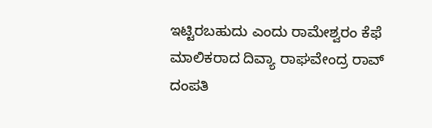ಇಟ್ಟಿರಬಹುದು ಎಂದು ರಾಮೇಶ್ವರಂ ಕೆಫೆ ಮಾಲಿಕರಾದ ದಿವ್ಯಾ ರಾಘವೇಂದ್ರ ರಾವ್ ದಂಪತಿ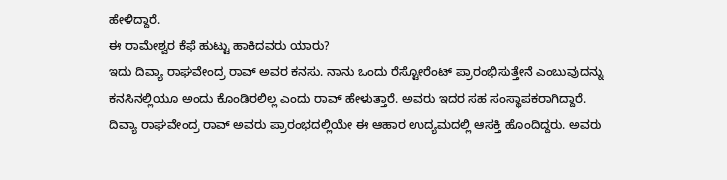ಹೇಳಿದ್ದಾರೆ.
ಈ ರಾಮೇಶ್ವರ ಕೆಫೆ ಹುಟ್ಟು ಹಾಕಿದವರು ಯಾರು?
ಇದು ದಿವ್ಯಾ ರಾಘವೇಂದ್ರ ರಾವ್ ಅವರ ಕನಸು. ನಾನು ಒಂದು ರೆಸ್ಟೋರೆಂಟ್ ಪ್ರಾರಂಭಿಸುತ್ತೇನೆ ಎಂಬುವುದನ್ನು ಕನಸಿನಲ್ಲಿಯೂ ಅಂದು ಕೊಂಡಿರಲಿಲ್ಲ ಎಂದು ರಾವ್ ಹೇಳುತ್ತಾರೆ. ಅವರು ಇದರ ಸಹ ಸಂಸ್ಥಾಪಕರಾಗಿದ್ದಾರೆ.
ದಿವ್ಯಾ ರಾಘವೇಂದ್ರ ರಾವ್ ಅವರು ಪ್ರಾರಂಭದಲ್ಲಿಯೇ ಈ ಆಹಾರ ಉದ್ಯಮದಲ್ಲಿ ಆಸಕ್ತಿ ಹೊಂದಿದ್ದರು. ಅವರು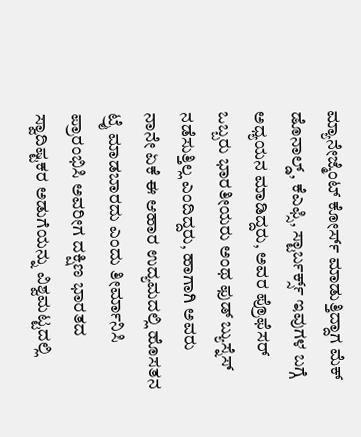ಮ್ಯಾನೇಜ್ಮೆಂಟ್ ಕೋರ್ಸ್ ಮಾಡುತ್ತಿದ್ದಾಗ ಮೆಕ್ ಡೊನಾಲ್ಡ್, ಕೆಎಫ್ಸಿ, ಸ್ಟಾರ್ಬರ್ಕ್ಸ್ ಇವುಗಳ ಬಗ್ಗೆ ಅಧ್ಯಯನ ಮಾಡಿದ್ದರು, ಅವರ ಪ್ರೊಫೆಸರ್ ಒಬ್ಬರು ಭಾರತೀಯರು ಅಂಥ ಫುಡ್ ಬ್ಯುಸ್ನೆಸ್ ನಡೆಸುತ್ತಿಲ್ಲ ಎಂದಿದ್ದರು, ಹಾಗಾಗಿ ಅವರು ನಾನೇ ಏಕೆ ಈ ಆಹಾರ ಉದ್ಯಮದಲ್ಲಿ ಹೊಸತನ ಟ್ರೈ ಮಾಡಬಾರದು ಎಂದು ತೀರ್ಮಾನಿಸಿ ಪ್ರಾರಂಭಿಸಿ ಅವರೀಗ ದಕ್ಷಿಣ ಭಾರತದ ಸ್ವಾದಿಷ್ಟಕರ ಅಡುಗೆಯನ್ನು ವಿಶ್ವಮಟ್ಟದಲ್ಲಿ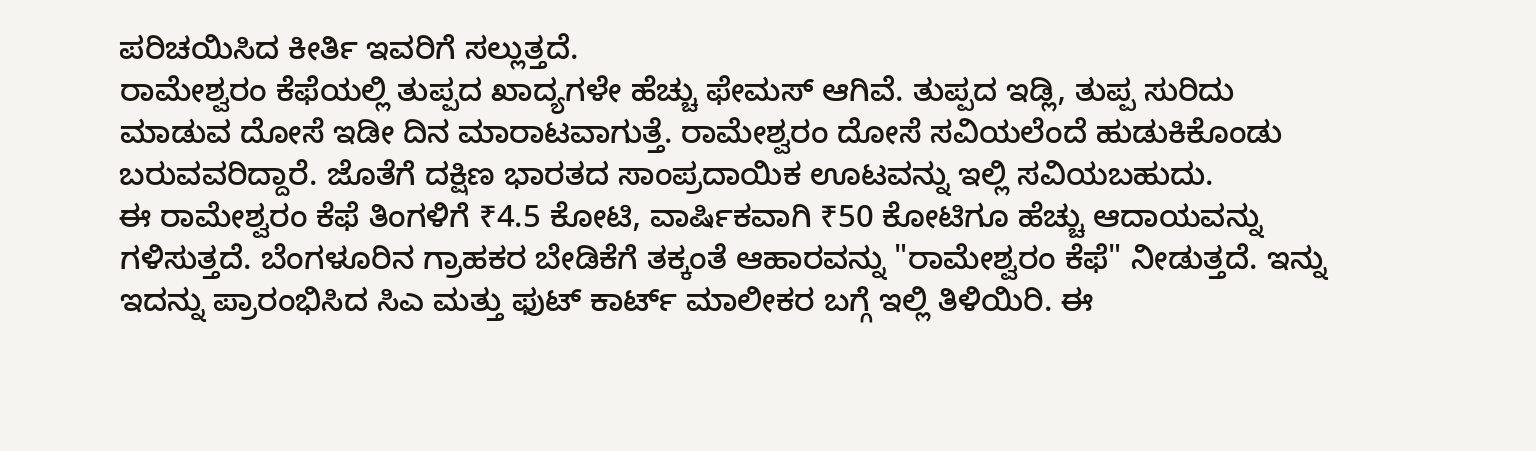ಪರಿಚಯಿಸಿದ ಕೀರ್ತಿ ಇವರಿಗೆ ಸಲ್ಲುತ್ತದೆ.
ರಾಮೇಶ್ವರಂ ಕೆಫೆಯಲ್ಲಿ ತುಪ್ಪದ ಖಾದ್ಯಗಳೇ ಹೆಚ್ಚು ಫೇಮಸ್ ಆಗಿವೆ. ತುಪ್ಪದ ಇಡ್ಲಿ, ತುಪ್ಪ ಸುರಿದು ಮಾಡುವ ದೋಸೆ ಇಡೀ ದಿನ ಮಾರಾಟವಾಗುತ್ತೆ. ರಾಮೇಶ್ವರಂ ದೋಸೆ ಸವಿಯಲೆಂದೆ ಹುಡುಕಿಕೊಂಡು ಬರುವವರಿದ್ದಾರೆ. ಜೊತೆಗೆ ದಕ್ಷಿಣ ಭಾರತದ ಸಾಂಪ್ರದಾಯಿಕ ಊಟವನ್ನು ಇಲ್ಲಿ ಸವಿಯಬಹುದು.
ಈ ರಾಮೇಶ್ವರಂ ಕೆಫೆ ತಿಂಗಳಿಗೆ ₹4.5 ಕೋಟಿ, ವಾರ್ಷಿಕವಾಗಿ ₹50 ಕೋಟಿಗೂ ಹೆಚ್ಚು ಆದಾಯವನ್ನು ಗಳಿಸುತ್ತದೆ. ಬೆಂಗಳೂರಿನ ಗ್ರಾಹಕರ ಬೇಡಿಕೆಗೆ ತಕ್ಕಂತೆ ಆಹಾರವನ್ನು "ರಾಮೇಶ್ವರಂ ಕೆಫೆ" ನೀಡುತ್ತದೆ. ಇನ್ನು ಇದನ್ನು ಪ್ರಾರಂಭಿಸಿದ ಸಿಎ ಮತ್ತು ಫುಟ್ ಕಾರ್ಟ್ ಮಾಲೀಕರ ಬಗ್ಗೆ ಇಲ್ಲಿ ತಿಳಿಯಿರಿ. ಈ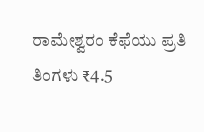ರಾಮೇಶ್ವರಂ ಕೆಫೆಯು ಪ್ರತಿ ತಿಂಗಳು ₹4.5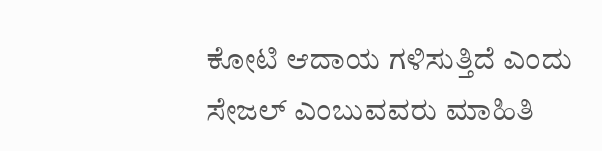ಕೋಟಿ ಆದಾಯ ಗಳಿಸುತ್ತಿದೆ ಎಂದು ಸೇಜಲ್ ಎಂಬುವವರು ಮಾಹಿತಿ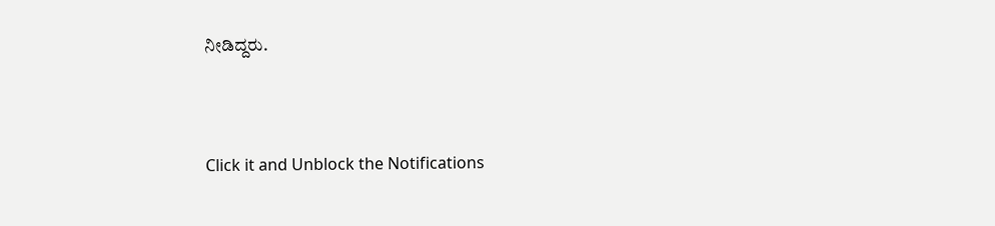ನೀಡಿದ್ದರು.



Click it and Unblock the Notifications